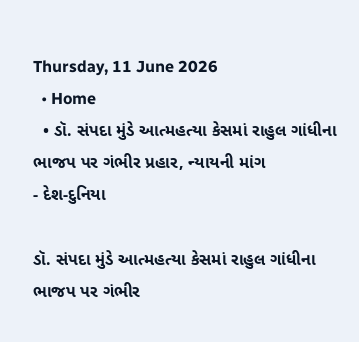Thursday, 11 June 2026
  • Home
  • ડૉ. સંપદા મુંડે આત્મહત્યા કેસમાં રાહુલ ગાંધીના ભાજપ પર ગંભીર પ્રહાર, ન્યાયની માંગ
- દેશ-દુનિયા

ડૉ. સંપદા મુંડે આત્મહત્યા કેસમાં રાહુલ ગાંધીના ભાજપ પર ગંભીર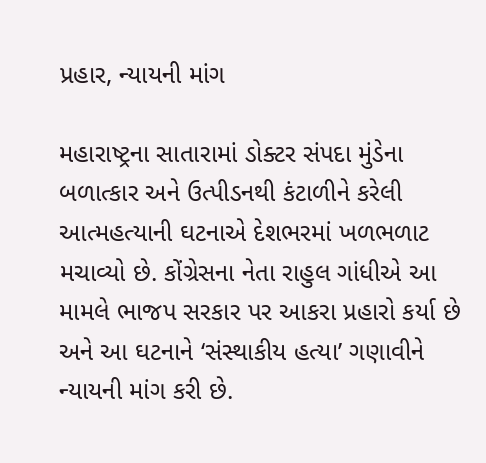પ્રહાર, ન્યાયની માંગ

મહારાષ્ટ્રના સાતારામાં ડોક્ટર સંપદા મુંડેના બળાત્કાર અને ઉત્પીડનથી કંટાળીને કરેલી આત્મહત્યાની ઘટનાએ દેશભરમાં ખળભળાટ મચાવ્યો છે. કોંગ્રેસના નેતા રાહુલ ગાંધીએ આ મામલે ભાજપ સરકાર પર આકરા પ્રહારો કર્યા છે અને આ ઘટનાને ‘સંસ્થાકીય હત્યા’ ગણાવીને ન્યાયની માંગ કરી છે.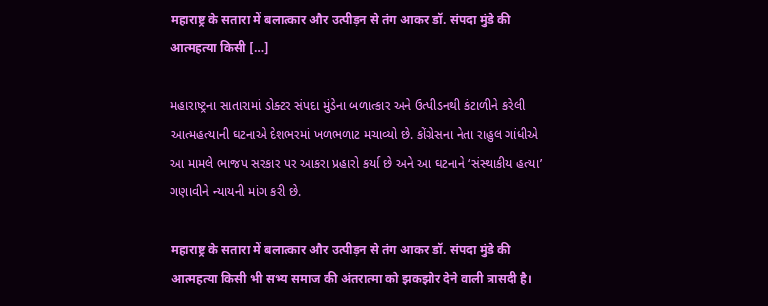महाराष्ट्र के सतारा में बलात्कार और उत्पीड़न से तंग आकर डॉ. संपदा मुंडे की आत्महत्या किसी […]

મહારાષ્ટ્રના સાતારામાં ડોક્ટર સંપદા મુંડેના બળાત્કાર અને ઉત્પીડનથી કંટાળીને કરેલી આત્મહત્યાની ઘટનાએ દેશભરમાં ખળભળાટ મચાવ્યો છે. કોંગ્રેસના નેતા રાહુલ ગાંધીએ આ મામલે ભાજપ સરકાર પર આકરા પ્રહારો કર્યા છે અને આ ઘટનાને ‘સંસ્થાકીય હત્યા’ ગણાવીને ન્યાયની માંગ કરી છે.

महाराष्ट्र के सतारा में बलात्कार और उत्पीड़न से तंग आकर डॉ. संपदा मुंडे की आत्महत्या किसी भी सभ्य समाज की अंतरात्मा को झकझोर देने वाली त्रासदी है।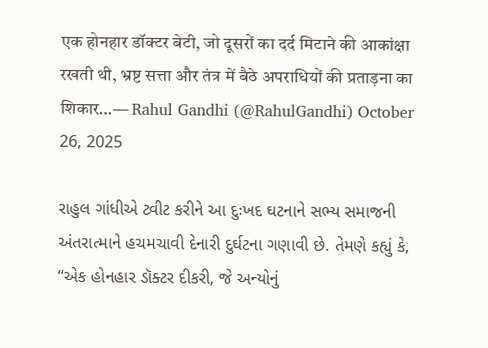एक होनहार डॉक्टर बेटी, जो दूसरों का दर्द मिटाने की आकांक्षा रखती थी, भ्रष्ट सत्ता और तंत्र में बैठे अपराधियों की प्रताड़ना का शिकार…— Rahul Gandhi (@RahulGandhi) October 26, 2025

રાહુલ ગાંધીએ ટ્વીટ કરીને આ દુઃખદ ઘટનાને સભ્ય સમાજની અંતરાત્માને હચમચાવી દેનારી દુર્ઘટના ગણાવી છે. તેમણે કહ્યું કે, “એક હોનહાર ડૉક્ટર દીકરી, જે અન્યોનું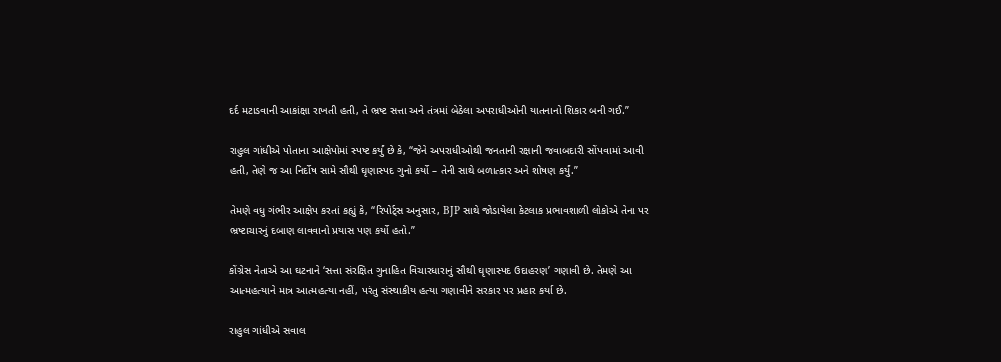દર્દ મટાડવાની આકાંક્ષા રાખતી હતી, તે ભ્રષ્ટ સત્તા અને તંત્રમાં બેઠેલા અપરાધીઓની યાતનાનો શિકાર બની ગઈ.”

રાહુલ ગાંધીએ પોતાના આક્ષેપોમાં સ્પષ્ટ કર્યું છે કે, “જેને અપરાધીઓથી જનતાની રક્ષાની જવાબદારી સોંપવામાં આવી હતી, તેણે જ આ નિર્દોષ સામે સૌથી ઘૃણાસ્પદ ગુનો કર્યો – તેની સાથે બળાત્કાર અને શોષણ કર્યું.”

તેમણે વધુ ગંભીર આક્ષેપ કરતાં કહ્યું કે, “રિપોર્ટ્સ અનુસાર, BJP સાથે જોડાયેલા કેટલાક પ્રભાવશાળી લોકોએ તેના પર ભ્રષ્ટાચારનું દબાણ લાવવાનો પ્રયાસ પણ કર્યો હતો.”

કોંગ્રેસ નેતાએ આ ઘટનાને ‘સત્તા સંરક્ષિત ગુનાહિત વિચારધારાનું સૌથી ઘૃણાસ્પદ ઉદાહરણ’ ગણાવી છે. તેમણે આ આત્મહત્યાને માત્ર આત્મહત્યા નહીં, પરંતુ સંસ્થાકીય હત્યા ગણાવીને સરકાર પર પ્રહાર કર્યા છે.

રાહુલ ગાંધીએ સવાલ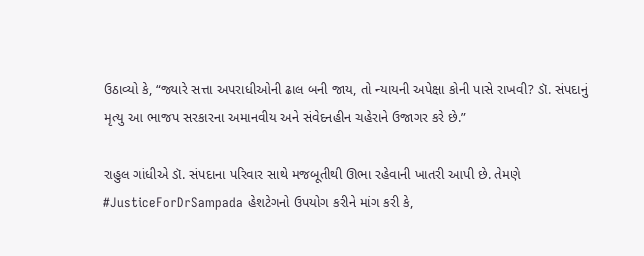ઉઠાવ્યો કે, “જ્યારે સત્તા અપરાધીઓની ઢાલ બની જાય, તો ન્યાયની અપેક્ષા કોની પાસે રાખવી? ડૉ. સંપદાનું મૃત્યુ આ ભાજપ સરકારના અમાનવીય અને સંવેદનહીન ચહેરાને ઉજાગર કરે છે.”

રાહુલ ગાંધીએ ડૉ. સંપદાના પરિવાર સાથે મજબૂતીથી ઊભા રહેવાની ખાતરી આપી છે. તેમણે #JusticeForDrSampada હેશટેગનો ઉપયોગ કરીને માંગ કરી કે,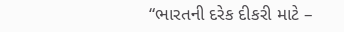“ભારતની દરેક દીકરી માટે –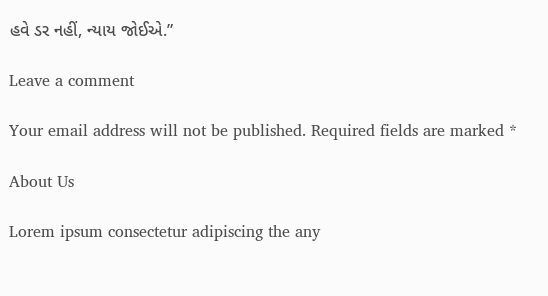હવે ડર નહીં, ન્યાય જોઈએ.”

Leave a comment

Your email address will not be published. Required fields are marked *

About Us

Lorem ipsum consectetur adipiscing the any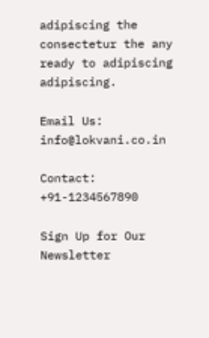adipiscing the consectetur the any ready to adipiscing adipiscing.

Email Us: info@lokvani.co.in

Contact: +91-1234567890

Sign Up for Our Newsletter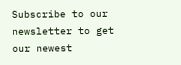Subscribe to our newsletter to get our newest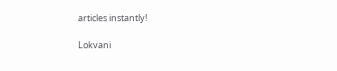articles instantly!

Lokvani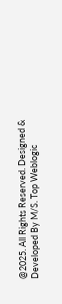@2025. All Rights Reserved. Designed & Developed By M/S. Top Weblogic